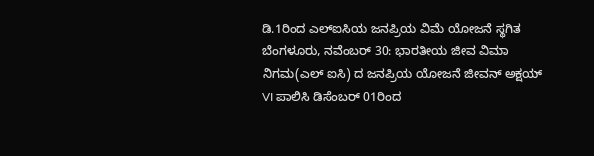ಡಿ.1ರಿಂದ ಎಲ್ಐಸಿಯ ಜನಪ್ರಿಯ ವಿಮೆ ಯೋಜನೆ ಸ್ಥಗಿತ
ಬೆಂಗಳೂರು, ನವೆಂಬರ್ 30: ಭಾರತೀಯ ಜೀವ ವಿಮಾ ನಿಗಮ(ಎಲ್ ಐಸಿ) ದ ಜನಪ್ರಿಯ ಯೋಜನೆ ಜೀವನ್ ಅಕ್ಷಯ್ VI ಪಾಲಿಸಿ ಡಿಸೆಂಬರ್ 01ರಿಂದ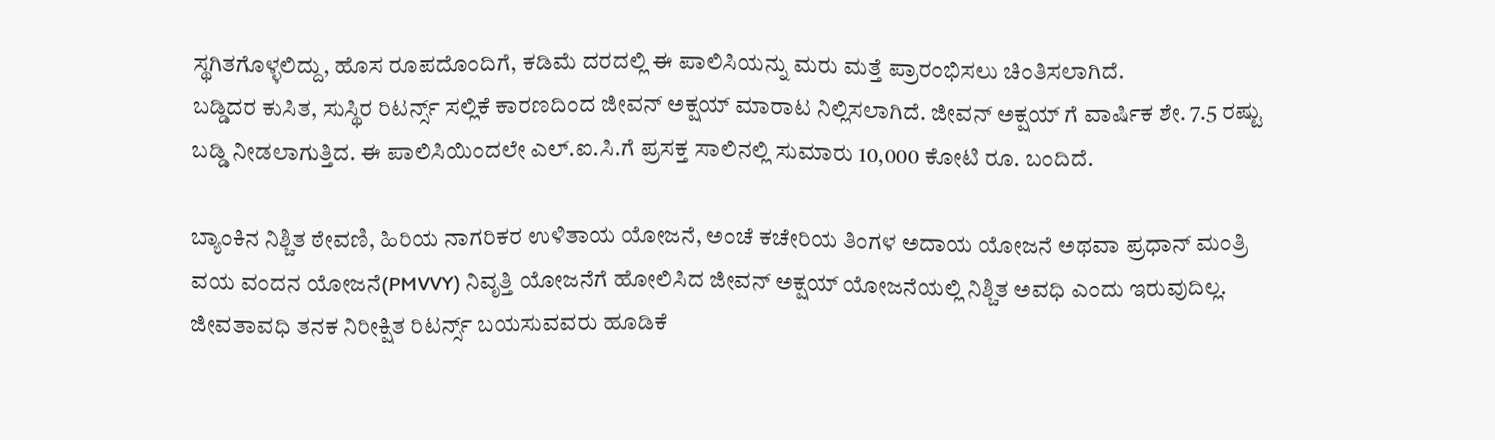ಸ್ಥಗಿತಗೊಳ್ಳಲಿದ್ದು, ಹೊಸ ರೂಪದೊಂದಿಗೆ, ಕಡಿಮೆ ದರದಲ್ಲಿ ಈ ಪಾಲಿಸಿಯನ್ನು ಮರು ಮತ್ತೆ ಪ್ರಾರಂಭಿಸಲು ಚಿಂತಿಸಲಾಗಿದೆ.
ಬಡ್ಡಿದರ ಕುಸಿತ, ಸುಸ್ಥಿರ ರಿಟರ್ನ್ಸ್ ಸಲ್ಲಿಕೆ ಕಾರಣದಿಂದ ಜೀವನ್ ಅಕ್ಷಯ್ ಮಾರಾಟ ನಿಲ್ಲಿಸಲಾಗಿದೆ. ಜೀವನ್ ಅಕ್ಷಯ್ ಗೆ ವಾರ್ಷಿಕ ಶೇ. 7.5 ರಷ್ಟು ಬಡ್ಡಿ ನೀಡಲಾಗುತ್ತಿದ. ಈ ಪಾಲಿಸಿಯಿಂದಲೇ ಎಲ್.ಐ.ಸಿ.ಗೆ ಪ್ರಸಕ್ತ ಸಾಲಿನಲ್ಲಿ ಸುಮಾರು 10,000 ಕೋಟಿ ರೂ. ಬಂದಿದೆ.

ಬ್ಯಾಂಕಿನ ನಿಶ್ಚಿತ ಠೇವಣಿ, ಹಿರಿಯ ನಾಗರಿಕರ ಉಳಿತಾಯ ಯೋಜನೆ, ಅಂಚೆ ಕಚೇರಿಯ ತಿಂಗಳ ಅದಾಯ ಯೋಜನೆ ಅಥವಾ ಪ್ರಧಾನ್ ಮಂತ್ರಿ ವಯ ವಂದನ ಯೋಜನೆ(PMVVY) ನಿವೃತ್ತಿ ಯೋಜನೆಗೆ ಹೋಲಿಸಿದ ಜೀವನ್ ಅಕ್ಷಯ್ ಯೋಜನೆಯಲ್ಲಿ ನಿಶ್ಚಿತ ಅವಧಿ ಎಂದು ಇರುವುದಿಲ್ಲ. ಜೀವತಾವಧಿ ತನಕ ನಿರೀಕ್ಷಿತ ರಿಟರ್ನ್ಸ್ ಬಯಸುವವರು ಹೂಡಿಕೆ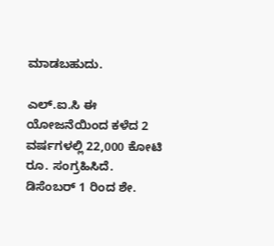ಮಾಡಬಹುದು.

ಎಲ್.ಐ.ಸಿ ಈ ಯೋಜನೆಯಿಂದ ಕಳೆದ 2 ವರ್ಷಗಳಲ್ಲಿ 22,000 ಕೋಟಿ ರೂ. ಸಂಗ್ರಹಿಸಿದೆ. ಡಿಸೆಂಬರ್ 1 ರಿಂದ ಶೇ.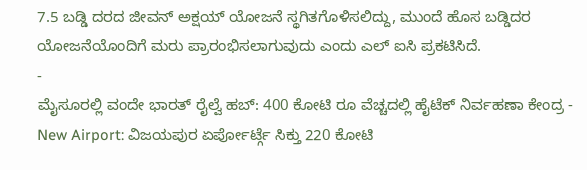7.5 ಬಡ್ಡಿ ದರದ ಜೀವನ್ ಅಕ್ಷಯ್ ಯೋಜನೆ ಸ್ಥಗಿತಗೊಳಿಸಲಿದ್ದು, ಮುಂದೆ ಹೊಸ ಬಡ್ಡಿದರ ಯೋಜನೆಯೊಂದಿಗೆ ಮರು ಪ್ರಾರಂಭಿಸಲಾಗುವುದು ಎಂದು ಎಲ್ ಐಸಿ ಪ್ರಕಟಿಸಿದೆ.
-
ಮೈಸೂರಲ್ಲಿ ವಂದೇ ಭಾರತ್ ರೈಲ್ವೆ ಹಬ್: 400 ಕೋಟಿ ರೂ ವೆಚ್ಚದಲ್ಲಿ ಹೈಟೆಕ್ ನಿರ್ವಹಣಾ ಕೇಂದ್ರ -
New Airport: ವಿಜಯಪುರ ಏರ್ಪೋರ್ಟ್ಗೆ ಸಿಕ್ತು 220 ಕೋಟಿ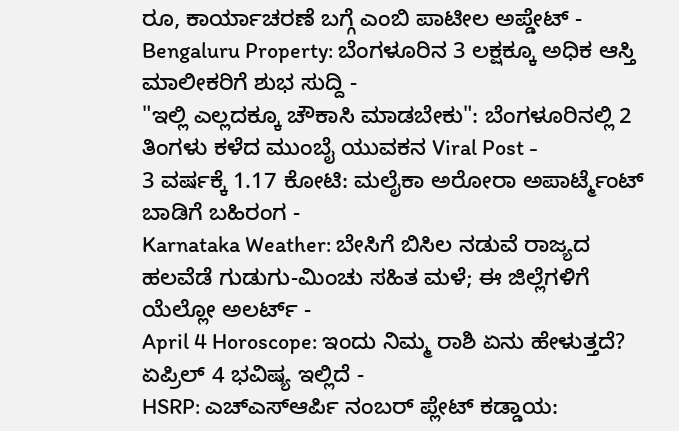ರೂ, ಕಾರ್ಯಾಚರಣೆ ಬಗ್ಗೆ ಎಂಬಿ ಪಾಟೀಲ ಅಪ್ಡೇಟ್ -
Bengaluru Property: ಬೆಂಗಳೂರಿನ 3 ಲಕ್ಷಕ್ಕೂ ಅಧಿಕ ಆಸ್ತಿ ಮಾಲೀಕರಿಗೆ ಶುಭ ಸುದ್ದಿ -
"ಇಲ್ಲಿ ಎಲ್ಲದಕ್ಕೂ ಚೌಕಾಸಿ ಮಾಡಬೇಕು": ಬೆಂಗಳೂರಿನಲ್ಲಿ 2 ತಿಂಗಳು ಕಳೆದ ಮುಂಬೈ ಯುವಕನ Viral Post -
3 ವರ್ಷಕ್ಕೆ 1.17 ಕೋಟಿ: ಮಲೈಕಾ ಅರೋರಾ ಅಪಾರ್ಟ್ಮೆಂಟ್ ಬಾಡಿಗೆ ಬಹಿರಂಗ -
Karnataka Weather: ಬೇಸಿಗೆ ಬಿಸಿಲ ನಡುವೆ ರಾಜ್ಯದ ಹಲವೆಡೆ ಗುಡುಗು-ಮಿಂಚು ಸಹಿತ ಮಳೆ; ಈ ಜಿಲ್ಲೆಗಳಿಗೆ ಯೆಲ್ಲೋ ಅಲರ್ಟ್ -
April 4 Horoscope: ಇಂದು ನಿಮ್ಮ ರಾಶಿ ಏನು ಹೇಳುತ್ತದೆ? ಏಪ್ರಿಲ್ 4 ಭವಿಷ್ಯ ಇಲ್ಲಿದೆ -
HSRP: ಎಚ್ಎಸ್ಆರ್ಪಿ ನಂಬರ್ ಪ್ಲೇಟ್ ಕಡ್ಡಾಯ: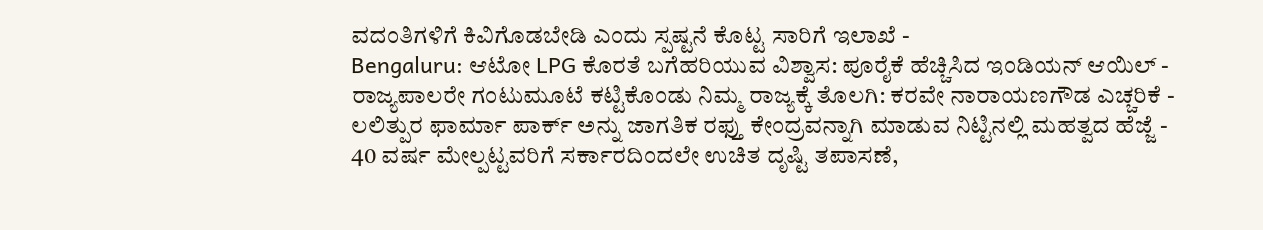ವದಂತಿಗಳಿಗೆ ಕಿವಿಗೊಡಬೇಡಿ ಎಂದು ಸ್ಪಷ್ಟನೆ ಕೊಟ್ಟ ಸಾರಿಗೆ ಇಲಾಖೆ -
Bengaluru: ಆಟೋ LPG ಕೊರತೆ ಬಗೆಹರಿಯುವ ವಿಶ್ವಾಸ: ಪೂರೈಕೆ ಹೆಚ್ಚಿಸಿದ ಇಂಡಿಯನ್ ಆಯಿಲ್ -
ರಾಜ್ಯಪಾಲರೇ ಗಂಟುಮೂಟೆ ಕಟ್ಟಿಕೊಂಡು ನಿಮ್ಮ ರಾಜ್ಯಕ್ಕೆ ತೊಲಗಿ: ಕರವೇ ನಾರಾಯಣಗೌಡ ಎಚ್ಚರಿಕೆ -
ಲಲಿತ್ಪುರ ಫಾರ್ಮಾ ಪಾರ್ಕ್ ಅನ್ನು ಜಾಗತಿಕ ರಫ್ತು ಕೇಂದ್ರವನ್ನಾಗಿ ಮಾಡುವ ನಿಟ್ಟಿನಲ್ಲಿ ಮಹತ್ವದ ಹೆಜ್ಜೆ -
40 ವರ್ಷ ಮೇಲ್ಪಟ್ಟವರಿಗೆ ಸರ್ಕಾರದಿಂದಲೇ ಉಚಿತ ದೃಷ್ಟಿ ತಪಾಸಣೆ,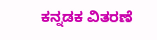ಕನ್ನಡಕ ವಿತರಣೆ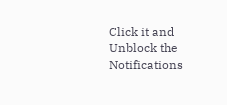Click it and Unblock the Notifications